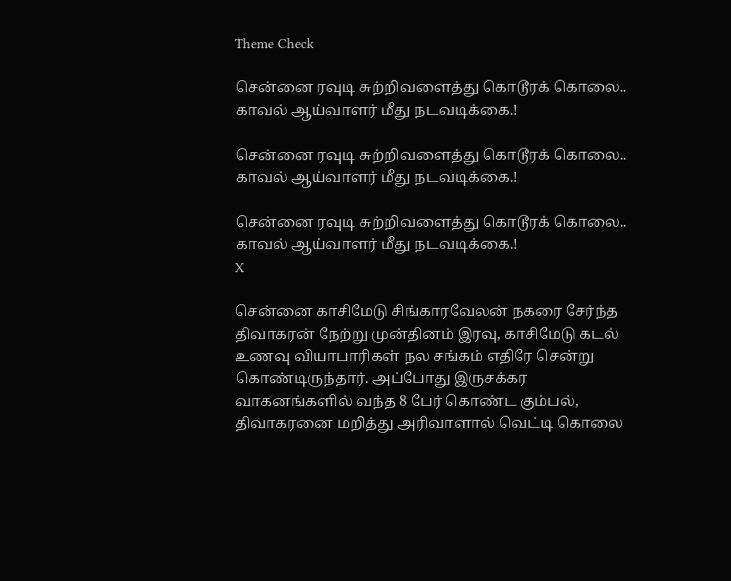Theme Check

சென்னை ரவுடி சுற்றிவளைத்து கொடூரக் கொலை.. காவல் ஆய்வாளர் மீது நடவடிக்கை.!

சென்னை ரவுடி சுற்றிவளைத்து கொடூரக் கொலை.. காவல் ஆய்வாளர் மீது நடவடிக்கை.!

சென்னை ரவுடி சுற்றிவளைத்து கொடூரக் கொலை.. காவல் ஆய்வாளர் மீது நடவடிக்கை.!
X

சென்னை காசிமேடு சிங்காரவேலன் நகரை சேர்ந்த திவாகரன் நேற்று முன்தினம் இரவு, காசிமேடு கடல் உணவு வியாபாரிகள் நல சங்கம் எதிரே சென்று கொண்டிருந்தார். அப்போது இருசக்கர வாகனங்களில் வந்த 8 பேர் கொண்ட கும்பல், திவாகரனை மறித்து அரிவாளால் வெட்டி கொலை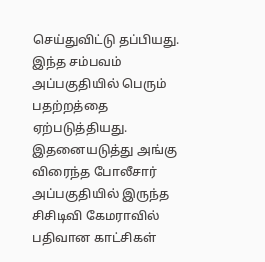செய்துவிட்டு தப்பியது. இந்த சம்பவம் அப்பகுதியில் பெரும் பதற்றத்தை ஏற்படுத்தியது. இதனையடுத்து அங்கு விரைந்த போலீசார் அப்பகுதியில் இருந்த சிசிடிவி கேமராவில் பதிவான காட்சிகள்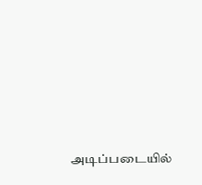அடிப்படையில்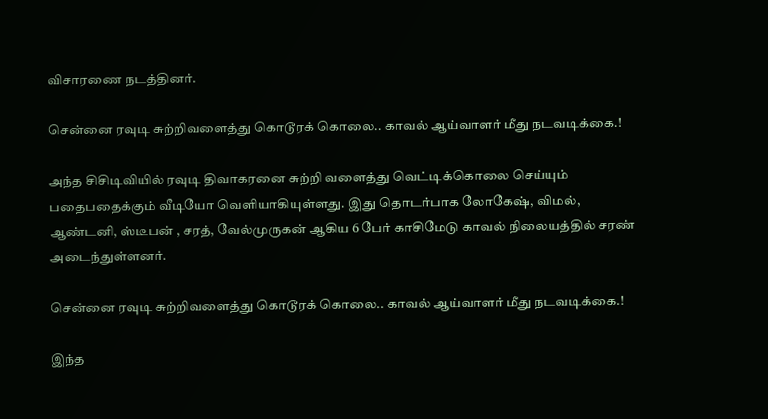விசாரணை நடத்தினர்.

சென்னை ரவுடி சுற்றிவளைத்து கொடூரக் கொலை.. காவல் ஆய்வாளர் மீது நடவடிக்கை.!

அந்த சிசிடிவியில் ரவுடி திவாகரனை சுற்றி வளைத்து வெட்டிக்கொலை செய்யும் பதைபதைக்கும் வீடியோ வெளியாகியுள்ளது. இது தொடர்பாக லோகேஷ், விமல், ஆண்டனி, ஸ்டீபன் , சரத், வேல்முருகன் ஆகிய 6 பேர் காசிமேடு காவல் நிலையத்தில் சரண் அடைந்துள்ளனர்.

சென்னை ரவுடி சுற்றிவளைத்து கொடூரக் கொலை.. காவல் ஆய்வாளர் மீது நடவடிக்கை.!

இந்த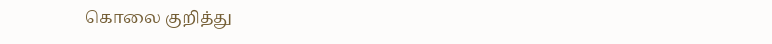கொலை குறித்து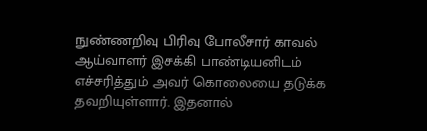நுண்ணறிவு பிரிவு போலீசார் காவல் ஆய்வாளர் இசக்கி பாண்டியனிடம் எச்சரித்தும் அவர் கொலையை தடுக்க தவறியுள்ளார். இதனால்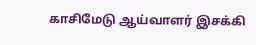காசிமேடு ஆய்வாளர் இசக்கி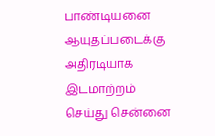பாண்டியனை ஆயுதப்படைக்கு அதிரடியாக இடமாற்றம் செய்து சென்னை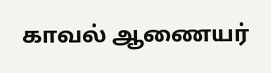காவல் ஆணையர்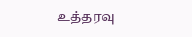உத்தரவு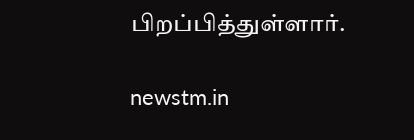பிறப்பித்துள்ளார்.

newstm.in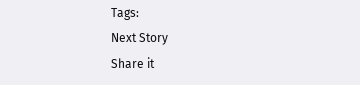Tags:
Next Story
Share it